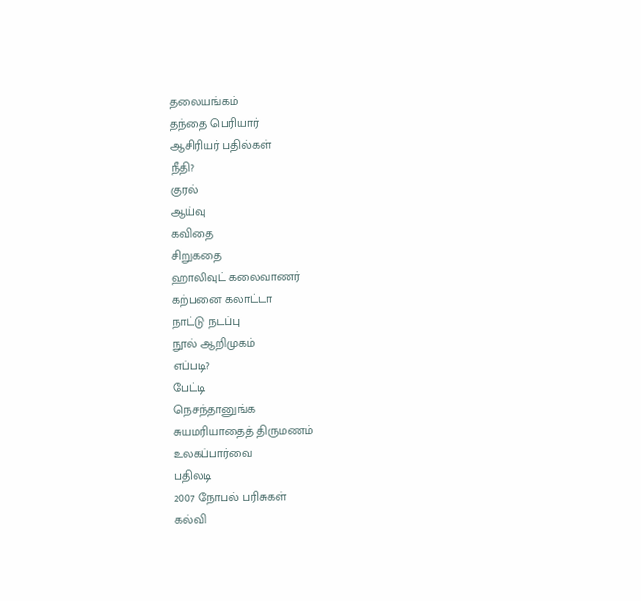தலையங்கம்
தந்தை பெரியார்
ஆசிரியர் பதில்கள்
நீதி?
குரல்
ஆய்வு
கவிதை
சிறுகதை
ஹாலிவுட் கலைவாணர்
கற்பனை கலாட்டா
நாட்டு நடப்பு
நூல் ஆறிமுகம்
எப்படி?
பேட்டி
நெசந்தானுங்க
சுயமரியாதைத் திருமணம்
உலகப்பார்வை
பதிலடி
2007 நோபல் பரிசுகள்
கல்வி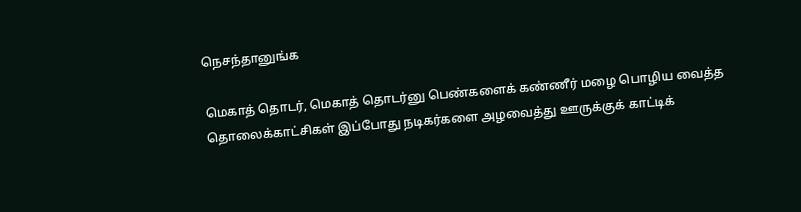நெசந்தானுங்க

மெகாத் தொடர், மெகாத் தொடர்னு பெண்களைக் கண்ணீர் மழை பொழிய வைத்த தொலைக்காட்சிகள் இப்போது நடிகர்களை அழவைத்து ஊருக்குக் காட்டிக்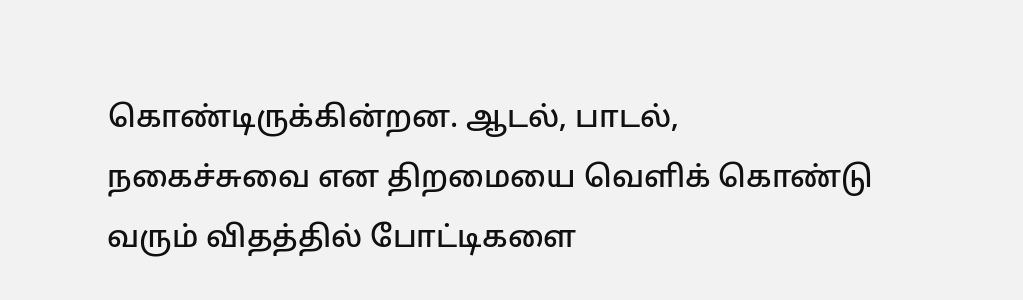கொண்டிருக்கின்றன. ஆடல், பாடல், நகைச்சுவை என திறமையை வெளிக் கொண்டு வரும் விதத்தில் போட்டிகளை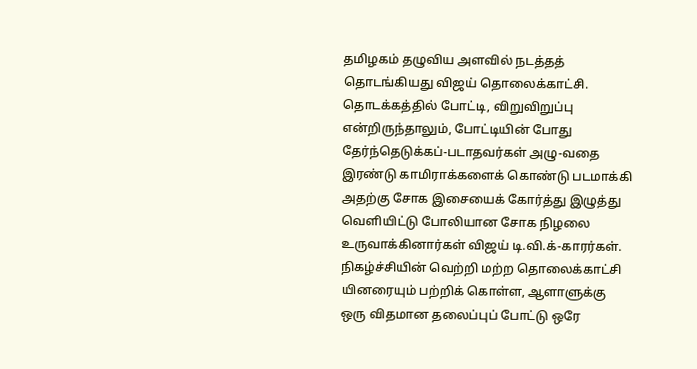தமிழகம் தழுவிய அளவில் நடத்தத் தொடங்கியது விஜய் தொலைக்காட்சி. தொடக்கத்தில் போட்டி, விறுவிறுப்பு என்றிருந்தாலும், போட்டியின் போது தேர்ந்தெடுக்கப்-படாதவர்கள் அழு-வதை இரண்டு காமிராக்களைக் கொண்டு படமாக்கி அதற்கு சோக இசையைக் கோர்த்து இழுத்து வெளியிட்டு போலியான சோக நிழலை உருவாக்கினார்கள் விஜய் டி.வி.க்-காரர்கள்.
நிகழ்ச்சியின் வெற்றி மற்ற தொலைக்காட்சி யினரையும் பற்றிக் கொள்ள, ஆளாளுக்கு ஒரு விதமான தலைப்புப் போட்டு ஒரே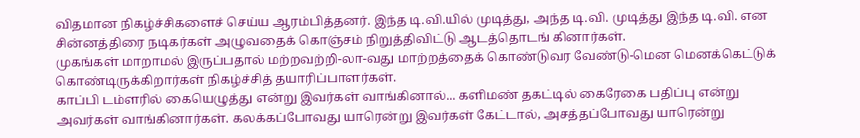விதமான நிகழ்ச்சிகளைச் செய்ய ஆரம்பித்தனர். இந்த டி.வி.யில் முடித்து, அந்த டி.வி. முடித்து இந்த டி.வி. என சின்னத்திரை நடிகர்கள் அழுவதைக் கொஞ்சம் நிறுத்திவிட்டு ஆடத்தொடங் கினார்கள்.
முகங்கள் மாறாமல் இருப்பதால் மற்றவற்றி-லா-வது மாற்றத்தைக் கொண்டுவர வேண்டு-மென மெனக்கெட்டுக் கொண்டிருக்கிறார்கள் நிகழ்ச்சித் தயாரிப்பாளர்கள்.
காப்பி டம்ளரில் கையெழுத்து என்று இவர்கள் வாங்கினால்... களிமண் தகட்டில் கைரேகை பதிப்பு என்று அவர்கள் வாங்கினார்கள். கலக்கப்போவது யாரென்று இவர்கள் கேட்டால், அசத்தப்போவது யாரென்று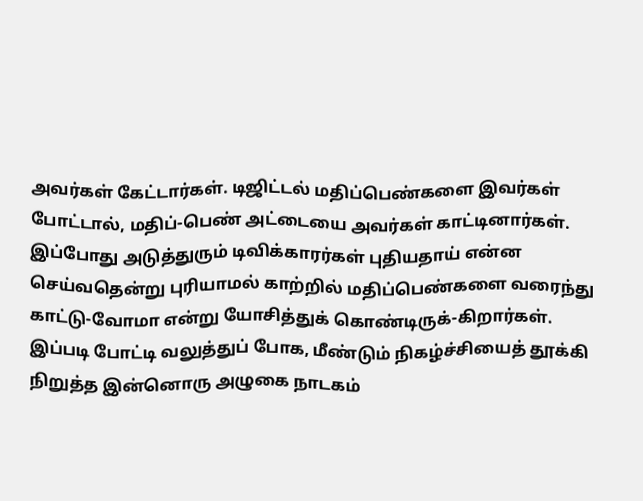அவர்கள் கேட்டார்கள். டிஜிட்டல் மதிப்பெண்களை இவர்கள் போட்டால், மதிப்-பெண் அட்டையை அவர்கள் காட்டினார்கள். இப்போது அடுத்துரும் டிவிக்காரர்கள் புதியதாய் என்ன செய்வதென்று புரியாமல் காற்றில் மதிப்பெண்களை வரைந்து காட்டு-வோமா என்று யோசித்துக் கொண்டிருக்-கிறார்கள்.
இப்படி போட்டி வலுத்துப் போக, மீண்டும் நிகழ்ச்சியைத் தூக்கி நிறுத்த இன்னொரு அழுகை நாடகம்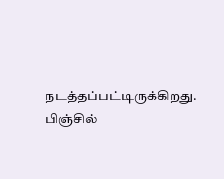நடத்தப்பட்டிருக்கிறது. பிஞ்சில்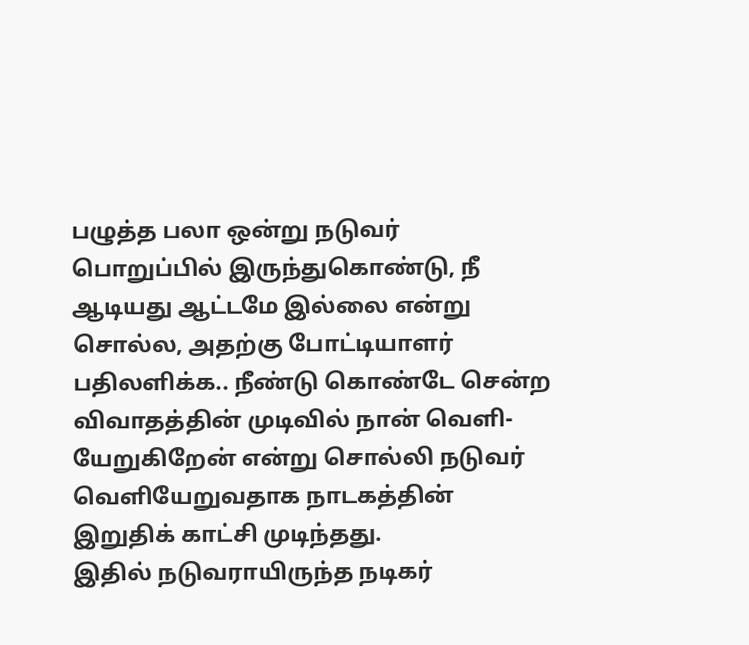பழுத்த பலா ஒன்று நடுவர் பொறுப்பில் இருந்துகொண்டு, நீ ஆடியது ஆட்டமே இல்லை என்று சொல்ல, அதற்கு போட்டியாளர் பதிலளிக்க.. நீண்டு கொண்டே சென்ற விவாதத்தின் முடிவில் நான் வெளி-யேறுகிறேன் என்று சொல்லி நடுவர் வெளியேறுவதாக நாடகத்தின் இறுதிக் காட்சி முடிந்தது.
இதில் நடுவராயிருந்த நடிகர்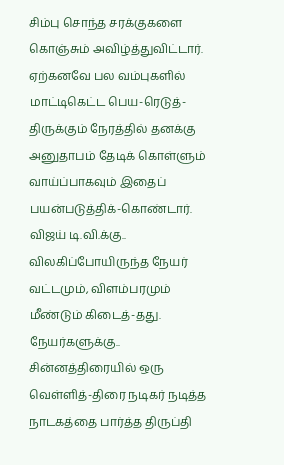சிம்பு சொந்த சரக்குகளை கொஞ்சும் அவிழ்த்துவிட்டார். ஏற்கனவே பல வம்புகளில் மாட்டிகெட்ட பெய-ரெடுத்-திருக்கும் நேரத்தில் தனக்கு அனுதாபம் தேடிக் கொள்ளும் வாய்ப்பாகவும் இதைப் பயன்படுத்திக்-கொண்டார். விஜய் டி.வி.க்கு.. விலகிப்போயிருந்த நேயர் வட்டமும், விளம்பரமும் மீண்டும் கிடைத்-தது. நேயர்களுக்கு.. சின்னத்திரையில் ஒரு வெள்ளித்-திரை நடிகர் நடித்த நாடகத்தை பார்த்த திருப்தி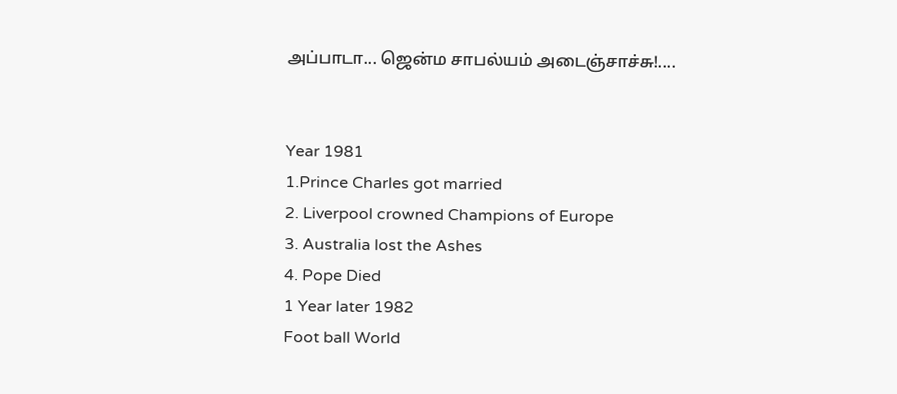அப்பாடா... ஜென்ம சாபல்யம் அடைஞ்சாச்சு!....


Year 1981
1.Prince Charles got married
2. Liverpool crowned Champions of Europe
3. Australia lost the Ashes
4. Pope Died
1 Year later 1982
Foot ball World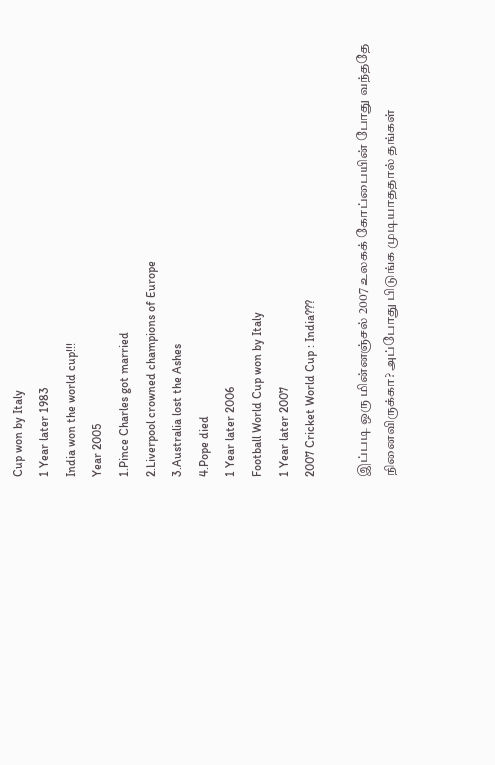Cup won by Italy
1 Year later 1983
India won the world cup!!!
Year 2005
1.Pince Charles got married
2.Liverpool crowned champions of Europe
3.Australia lost the Ashes
4.Pope died
1 Year later 2006
Football World Cup won by Italy
1 Year later 2007
2007 Cricket World Cup : India???

இப்படி ஒரு மின்னஞ்சல் 2007 உலகக் கோப்பையின் போது வந்ததே நினைவிருக்கா? அப்போது பிடுங்க முடியாததால் தங்கள்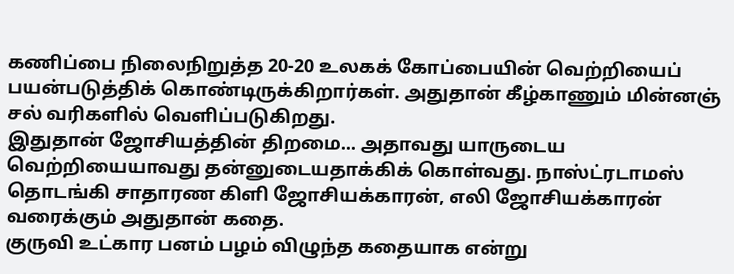கணிப்பை நிலைநிறுத்த 20-20 உலகக் கோப்பையின் வெற்றியைப் பயன்படுத்திக் கொண்டிருக்கிறார்கள். அதுதான் கீழ்காணும் மின்னஞ் சல் வரிகளில் வெளிப்படுகிறது.
இதுதான் ஜோசியத்தின் திறமை... அதாவது யாருடைய வெற்றியையாவது தன்னுடையதாக்கிக் கொள்வது. நாஸ்ட்ரடாமஸ் தொடங்கி சாதாரண கிளி ஜோசியக்காரன், எலி ஜோசியக்காரன் வரைக்கும் அதுதான் கதை.
குருவி உட்கார பனம் பழம் விழுந்த கதையாக என்று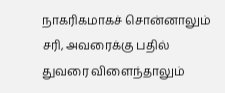நாகரிகமாகச் சொன்னாலும் சரி, அவரைக்கு பதில் துவரை விளைந்தாலும்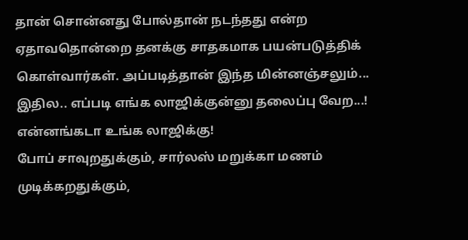தான் சொன்னது போல்தான் நடந்தது என்ற ஏதாவதொன்றை தனக்கு சாதகமாக பயன்படுத்திக் கொள்வார்கள். அப்படித்தான் இந்த மின்னஞ்சலும்...
இதில.. எப்படி எங்க லாஜிக்குன்னு தலைப்பு வேற...! என்னங்கடா உங்க லாஜிக்கு!
போப் சாவுறதுக்கும், சார்லஸ் மறுக்கா மணம் முடிக்கறதுக்கும்,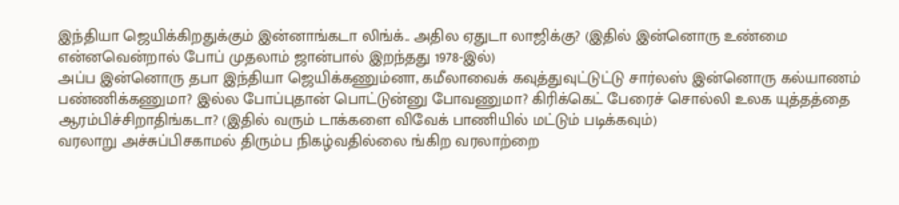இந்தியா ஜெயிக்கிறதுக்கும் இன்னாங்கடா லிங்க்.. அதில ஏதுடா லாஜிக்கு? (இதில் இன்னொரு உண்மை என்னவென்றால் போப் முதலாம் ஜான்பால் இறந்தது 1978-இல்)
அப்ப இன்னொரு தபா இந்தியா ஜெயிக்கணும்னா, கமீலாவைக் கவுத்துவுட்டுட்டு சார்லஸ் இன்னொரு கல்யாணம் பண்ணிக்கணுமா? இல்ல போப்புதான் பொட்டுன்னு போவணுமா? கிரிக்கெட் பேரைச் சொல்லி உலக யுத்தத்தை ஆரம்பிச்சிறாதிங்கடா? (இதில் வரும் டாக்களை விவேக் பாணியில் மட்டும் படிக்கவும்)
வரலாறு அச்சுப்பிசகாமல் திரும்ப நிகழ்வதில்லை ங்கிற வரலாற்றை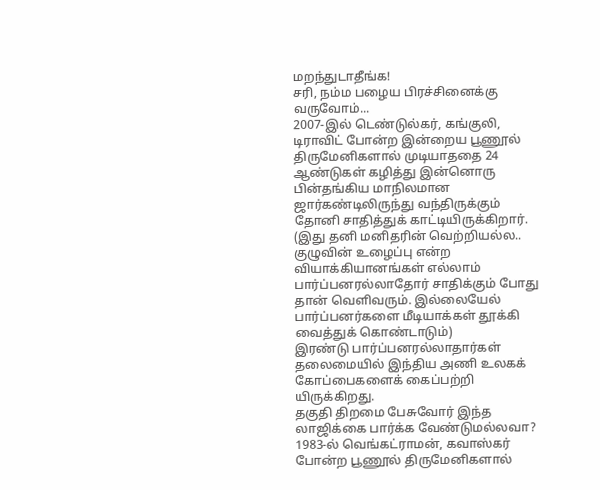மறந்துடாதீங்க!
சரி, நம்ம பழைய பிரச்சினைக்கு வருவோம்...
2007-இல் டெண்டுல்கர், கங்குலி, டிராவிட் போன்ற இன்றைய பூணூல் திருமேனிகளால் முடியாததை 24 ஆண்டுகள் கழித்து இன்னொரு பின்தங்கிய மாநிலமான ஜார்கண்டிலிருந்து வந்திருக்கும் தோனி சாதித்துக் காட்டியிருக்கிறார். (இது தனி மனிதரின் வெற்றியல்ல.. குழுவின் உழைப்பு என்ற வியாக்கியானங்கள் எல்லாம் பார்ப்பனரல்லாதோர் சாதிக்கும் போது தான் வெளிவரும். இல்லையேல் பார்ப்பனர்களை மீடியாக்கள் தூக்கி வைத்துக் கொண்டாடும்)
இரண்டு பார்ப்பனரல்லாதார்கள் தலைமையில் இந்திய அணி உலகக் கோப்பைகளைக் கைப்பற்றி யிருக்கிறது.
தகுதி திறமை பேசுவோர் இந்த லாஜிக்கை பார்க்க வேண்டுமல்லவா?
1983-ல் வெங்கட்ராமன், கவாஸ்கர் போன்ற பூணூல் திருமேனிகளால்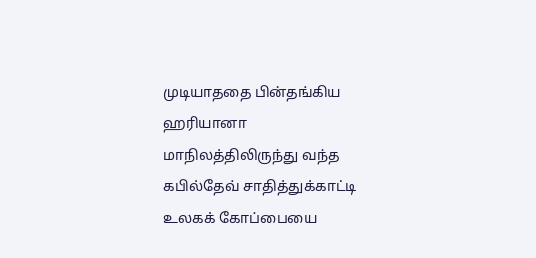முடியாததை பின்தங்கிய ஹரியானா மாநிலத்திலிருந்து வந்த கபில்தேவ் சாதித்துக்காட்டி உலகக் கோப்பையை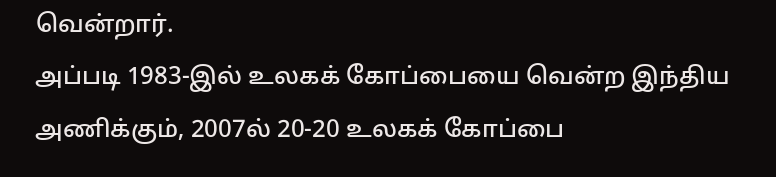வென்றார்.
அப்படி 1983-இல் உலகக் கோப்பையை வென்ற இந்திய அணிக்கும், 2007ல் 20-20 உலகக் கோப்பை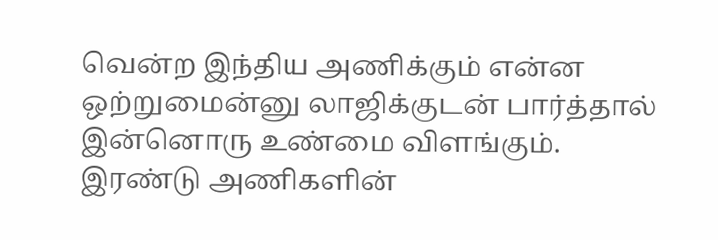வென்ற இந்திய அணிக்கும் என்ன ஒற்றுமைன்னு லாஜிக்குடன் பார்த்தால் இன்னொரு உண்மை விளங்கும்.
இரண்டு அணிகளின்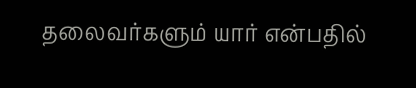தலைவர்களும் யார் என்பதில்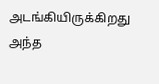அடங்கியிருக்கிறது அந்த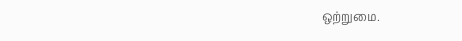ஒற்றுமை.